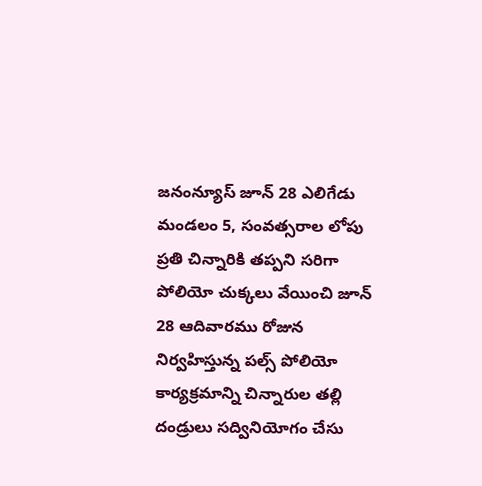జనంన్యూస్ జూన్ 28 ఎలిగేడు మండలం 5, సంవత్సరాల లోపు ప్రతి చిన్నారికి తప్పని సరిగా పోలియో చుక్కలు వేయించి జూన్ 28 ఆదివారము రోజున నిర్వహిస్తున్న పల్స్ పోలియో కార్యక్రమాన్ని చిన్నారుల తల్లి దండ్రులు సద్వినియోగం చేసు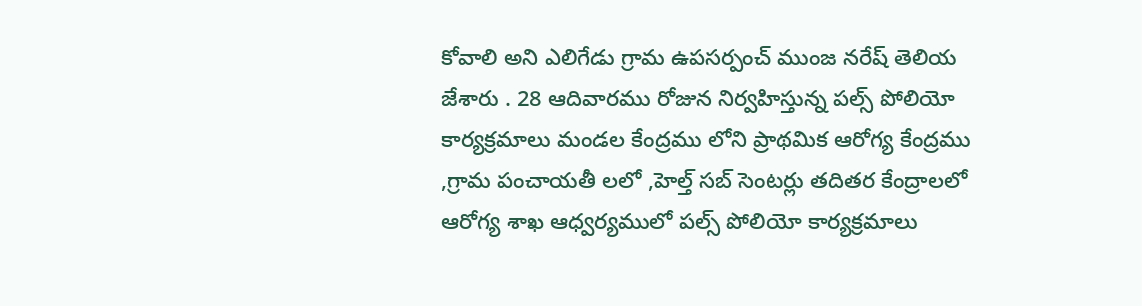కోవాలి అని ఎలిగేడు గ్రామ ఉపసర్పంచ్ ముంజ నరేష్ తెలియ జేశారు . 28 ఆదివారము రోజున నిర్వహిస్తున్న పల్స్ పోలియో కార్యక్రమాలు మండల కేంద్రము లోని ప్రాథమిక ఆరోగ్య కేంద్రము ,గ్రామ పంచాయతీ లలో ,హెల్త్ సబ్ సెంటర్లు తదితర కేంద్రాలలో ఆరోగ్య శాఖ ఆధ్వర్యములో పల్స్ పోలియో కార్యక్రమాలు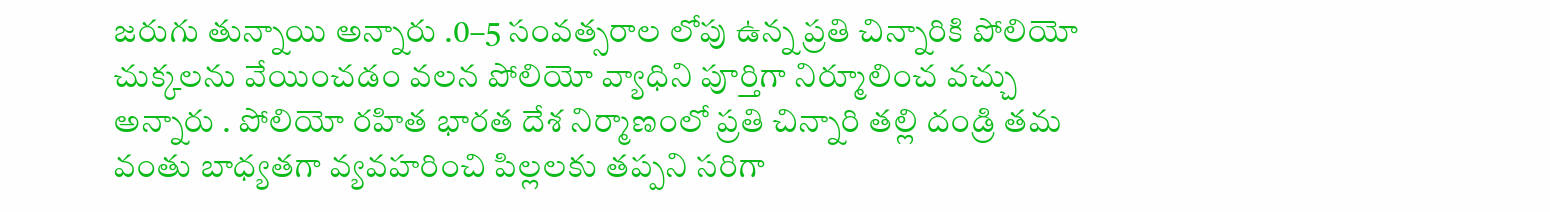జరుగు తున్నాయి అన్నారు .0–5 సంవత్సరాల లోపు ఉన్న ప్రతి చిన్నారికి పోలియో చుక్కలను వేయించడం వలన పోలియో వ్యాధిని పూర్తిగా నిర్మూలించ వచ్చు అన్నారు . పోలియో రహిత భారత దేశ నిర్మాణంలో ప్రతి చిన్నారి తల్లి దండ్రి తమ వంతు బాధ్యతగా వ్యవహరించి పిల్లలకు తప్పని సరిగా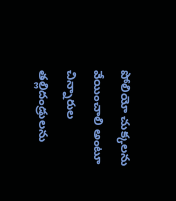పోలియో చుక్కలను వేయించాలి అంటూ చిన్నారుల తల్లిదండ్రులను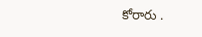కోరారు .